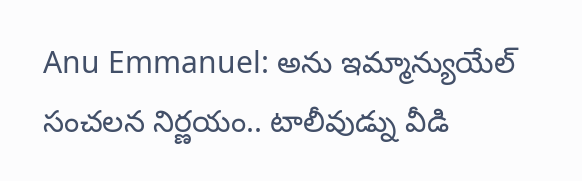Anu Emmanuel: అను ఇమ్మాన్యుయేల్ సంచలన నిర్ణయం.. టాలీవుడ్ను వీడి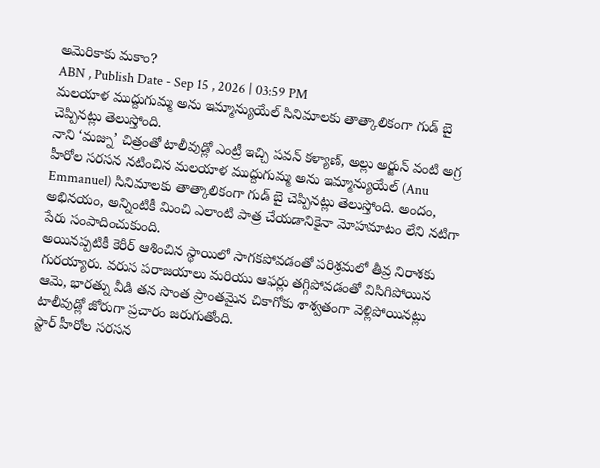అమెరికాకు మకాం?
ABN , Publish Date - Sep 15 , 2026 | 03:59 PM
మలయాళ ముద్దుగుమ్మ అను ఇమ్మాన్యుయేల్ సినిమాలకు తాత్కాలికంగా గుడ్ బై చెప్పినట్లు తెలుస్తోంది.
నాని ‘మజ్ను’ చిత్రంతో టాలీవుడ్లో ఎంట్రీ ఇచ్చి పవన్ కళ్యాణ్, అల్లు అర్జున్ వంటి అగ్ర హీరోల సరసన నటించిన మలయాళ ముద్దుగుమ్మ అను ఇమ్మాన్యుయేల్ (Anu Emmanuel) సినిమాలకు తాత్కాలికంగా గుడ్ బై చెప్పినట్లు తెలుస్తోంది. అందం, అభినయం, అన్నింటికీ మించి ఎలాంటి పాత్ర చేయడానికైనా మోహమాటం లేని నటిగా పేరు సంపాదించుకుంది.
అయినప్పటికీ కెరీర్ ఆశించిన స్థాయిలో సాగకపోవడంతో పరిశ్రమలో తీవ్ర నిరాశకు గురయ్యారు. వరుస పరాజయాలు మరియు ఆఫర్లు తగ్గిపోవడంతో విసిగిపోయిన ఆమె, భారత్ను వీడి తన సొంత ప్రాంతమైన చికాగోకు శాశ్వతంగా వెళ్లిపోయినట్లు టాలీవుడ్లో జోరుగా ప్రచారం జరుగుతోంది.
స్టార్ హీరోల సరసన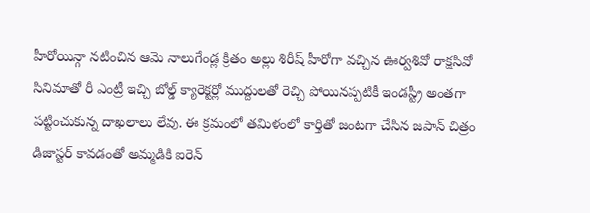హీరోయిన్గా నటించిన ఆమె నాలుగేండ్ల క్రితం అల్లు శిరీష్ హీరోగా వచ్చిన ఊర్వశివో రాక్షసివో సినిమాతో రీ ఎంట్రీ ఇచ్చి బోల్డ్ క్యారెక్టర్లో ముద్దులతో రెచ్చి పోయినప్పటికీ ఇండస్ట్రీ అంతగా పట్టించుకున్న దాఖలాలు లేవు. ఈ క్రమంలో తమిళంలో కార్తితో జంటగా చేసిన జపాన్ చిత్రం డిజాస్టర్ కావడంతో అమ్మడికి ఐరెన్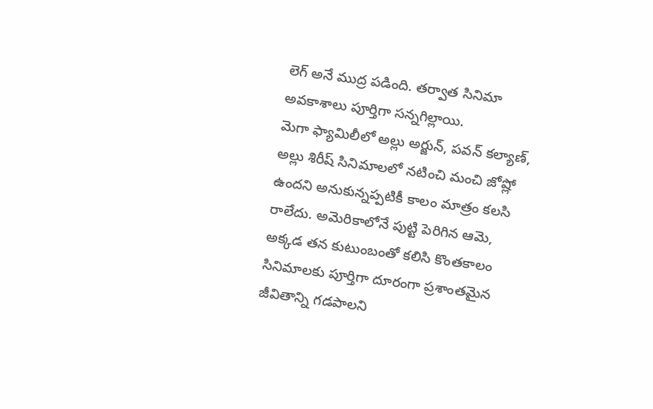లెగ్ అనే ముద్ర పడింది. తర్వాత సినిమా అవకాశాలు పూర్తిగా సన్నగిల్లాయి.
మెగా ఫ్యామిలీలో అల్లు అర్జున్, పవన్ కల్యాణ్, అల్లు శిరీష్ సినిమాలలో నటించి మంచి జోష్లో ఉందని అనుకున్నప్పటికీ కాలం మాత్రం కలసి రాలేదు. అమెరికాలోనే పుట్టి పెరిగిన ఆమె, అక్కడ తన కుటుంబంతో కలిసి కొంతకాలం సినిమాలకు పూర్తిగా దూరంగా ప్రశాంతమైన జీవితాన్ని గడపాలని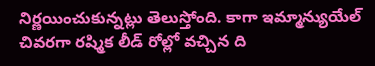నిర్ణయించుకున్నట్లు తెలుస్తోంది. కాగా ఇమ్మాన్యుయేల్ చివరగా రష్మిక లీడ్ రోల్లో వచ్చిన ది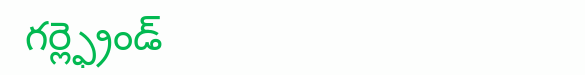గర్ల్ఫ్రెండ్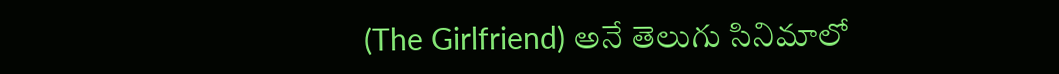(The Girlfriend) అనే తెలుగు సినిమాలో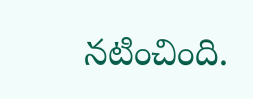నటించింది.